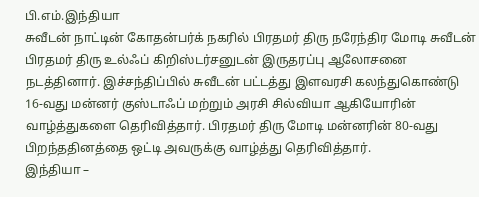பி.எம்.இந்தியா
சுவீடன் நாட்டின் கோதன்பர்க் நகரில் பிரதமர் திரு நரேந்திர மோடி சுவீடன் பிரதமர் திரு உல்ஃப் கிறிஸ்டர்சனுடன் இருதரப்பு ஆலோசனை நடத்தினார். இச்சந்திப்பில் சுவீடன் பட்டத்து இளவரசி கலந்துகொண்டு 16-வது மன்னர் குஸ்டாஃப் மற்றும் அரசி சில்வியா ஆகியோரின் வாழ்த்துகளை தெரிவித்தார். பிரதமர் திரு மோடி மன்னரின் 80-வது பிறந்ததினத்தை ஒட்டி அவருக்கு வாழ்த்து தெரிவித்தார்.
இந்தியா –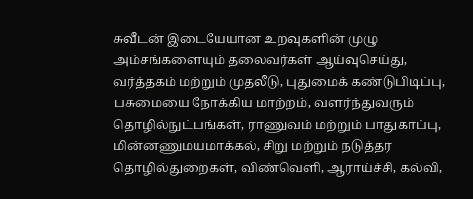சுவீடன் இடையேயான உறவுகளின் முழு அம்சங்களையும் தலைவர்கள் ஆய்வுசெய்து, வர்த்தகம் மற்றும் முதலீடு, புதுமைக் கண்டுபிடிப்பு, பசுமையை நோக்கிய மாற்றம், வளர்ந்துவரும் தொழில்நுட்பங்கள், ராணுவம் மற்றும் பாதுகாப்பு, மின்னணுமயமாக்கல், சிறு மற்றும் நடுத்தர தொழில்துறைகள், விண்வெளி, ஆராய்ச்சி, கல்வி,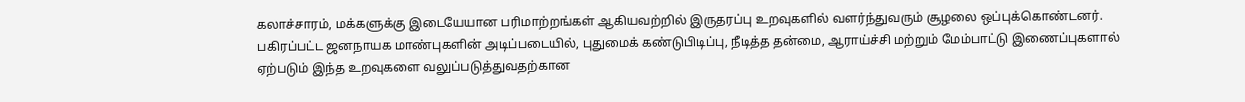கலாச்சாரம், மக்களுக்கு இடையேயான பரிமாற்றங்கள் ஆகியவற்றில் இருதரப்பு உறவுகளில் வளர்ந்துவரும் சூழலை ஒப்புக்கொண்டனர். பகிரப்பட்ட ஜனநாயக மாண்புகளின் அடிப்படையில், புதுமைக் கண்டுபிடிப்பு, நீடித்த தன்மை, ஆராய்ச்சி மற்றும் மேம்பாட்டு இணைப்புகளால் ஏற்படும் இந்த உறவுகளை வலுப்படுத்துவதற்கான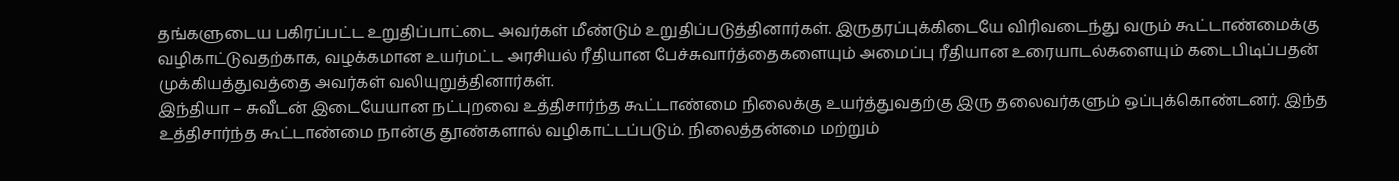தங்களுடைய பகிரப்பட்ட உறுதிப்பாட்டை அவர்கள் மீண்டும் உறுதிப்படுத்தினார்கள். இருதரப்புக்கிடையே விரிவடைந்து வரும் கூட்டாண்மைக்கு வழிகாட்டுவதற்காக, வழக்கமான உயர்மட்ட அரசியல் ரீதியான பேச்சுவார்த்தைகளையும் அமைப்பு ரீதியான உரையாடல்களையும் கடைபிடிப்பதன் முக்கியத்துவத்தை அவர்கள் வலியுறுத்தினார்கள்.
இந்தியா – சுவீடன் இடையேயான நட்புறவை உத்திசார்ந்த கூட்டாண்மை நிலைக்கு உயர்த்துவதற்கு இரு தலைவர்களும் ஒப்புக்கொண்டனர். இந்த உத்திசார்ந்த கூட்டாண்மை நான்கு தூண்களால் வழிகாட்டப்படும். நிலைத்தன்மை மற்றும்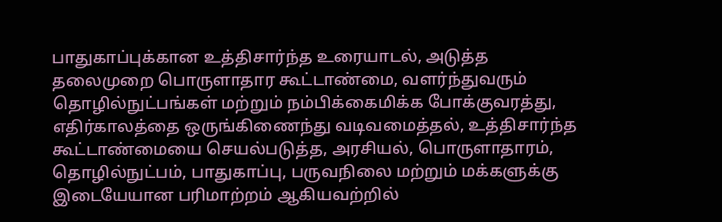பாதுகாப்புக்கான உத்திசார்ந்த உரையாடல், அடுத்த தலைமுறை பொருளாதார கூட்டாண்மை, வளர்ந்துவரும் தொழில்நுட்பங்கள் மற்றும் நம்பிக்கைமிக்க போக்குவரத்து, எதிர்காலத்தை ஒருங்கிணைந்து வடிவமைத்தல், உத்திசார்ந்த கூட்டாண்மையை செயல்படுத்த, அரசியல், பொருளாதாரம், தொழில்நுட்பம், பாதுகாப்பு, பருவநிலை மற்றும் மக்களுக்கு இடையேயான பரிமாற்றம் ஆகியவற்றில்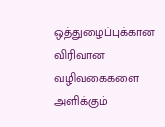ஒத்துழைப்புக்கான விரிவான வழிவகைகளை அளிக்கும்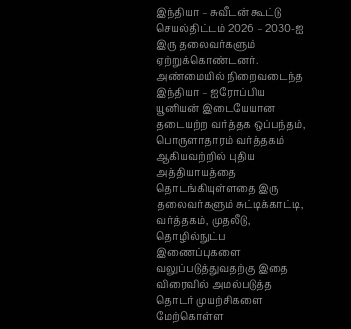இந்தியா – சுவீடன் கூட்டு செயல்திட்டம் 2026 – 2030-ஐ இரு தலைவர்களும் ஏற்றுக்கொண்டனர்.
அண்மையில் நிறைவடைந்த இந்தியா – ஐரோப்பிய யூனியன் இடையேயான தடையற்ற வர்த்தக ஒப்பந்தம், பொருளாதாரம் வர்த்தகம் ஆகியவற்றில் புதிய அத்தியாயத்தை தொடங்கியுள்ளதை இரு தலைவர்களும் சுட்டிக்காட்டி, வர்த்தகம், முதலீடு, தொழில்நுட்ப இணைப்புகளை வலுப்படுத்துவதற்கு இதை விரைவில் அமல்படுத்த தொடர் முயற்சிகளை மேற்கொள்ள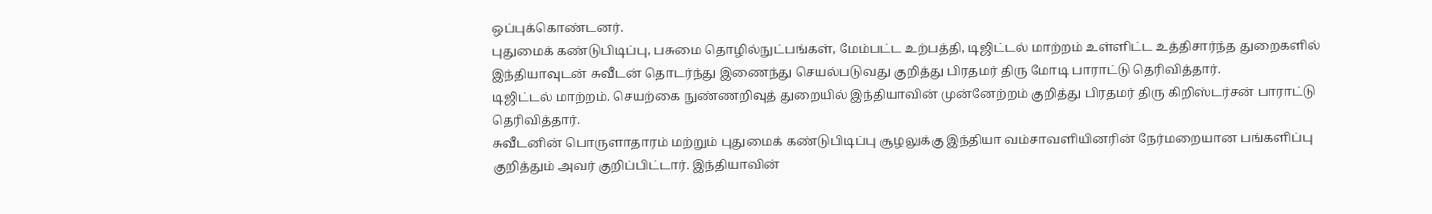ஒப்புக்கொண்டனர்.
புதுமைக் கண்டுபிடிப்பு, பசுமை தொழில்நுட்பங்கள், மேம்பட்ட உற்பத்தி, டிஜிட்டல் மாற்றம் உள்ளிட்ட உத்திசார்ந்த துறைகளில் இந்தியாவுடன் சுவீடன் தொடர்ந்து இணைந்து செயல்படுவது குறித்து பிரதமர் திரு மோடி பாராட்டு தெரிவித்தார்.
டிஜிட்டல் மாற்றம். செயற்கை நுண்ணறிவுத் துறையில் இந்தியாவின் முன்னேற்றம் குறித்து பிரதமர் திரு கிறிஸ்டர்சன் பாராட்டு தெரிவித்தார்.
சுவீடனின் பொருளாதாரம் மற்றும் புதுமைக் கண்டுபிடிப்பு சூழலுக்கு இந்தியா வம்சாவளியினரின் நேர்மறையான பங்களிப்பு குறித்தும் அவர் குறிப்பிட்டார். இந்தியாவின்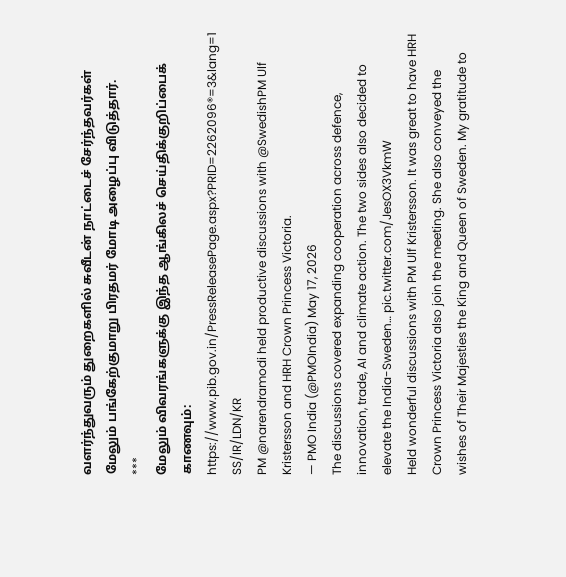வளர்ந்துவரும் துறைகளில் சுவீடன் நாட்டைச் சேர்ந்தவர்கள் மேலும் பங்கேற்குமாறு பிரதமர் மோடி அழைப்பு விடுத்தார்.
***
மேலும் விவரங்களுக்கு இந்த ஆங்கிலச் செய்திக்குறிப்பைக் காணவும்: https://www.pib.gov.in/PressReleasePage.aspx?PRID=2262096®=3&lang=1
SS/IR/LDN/KR
PM @narendramodi held productive discussions with @SwedishPM Ulf Kristersson and HRH Crown Princess Victoria.
— PMO India (@PMOIndia) May 17, 2026
The discussions covered expanding cooperation across defence, innovation, trade, AI and climate action. The two sides also decided to elevate the India-Sweden… pic.twitter.com/JesOX3VkmW
Held wonderful discussions with PM Ulf Kristersson. It was great to have HRH Crown Princess Victoria also join the meeting. She also conveyed the wishes of Their Majesties the King and Queen of Sweden. My gratitude to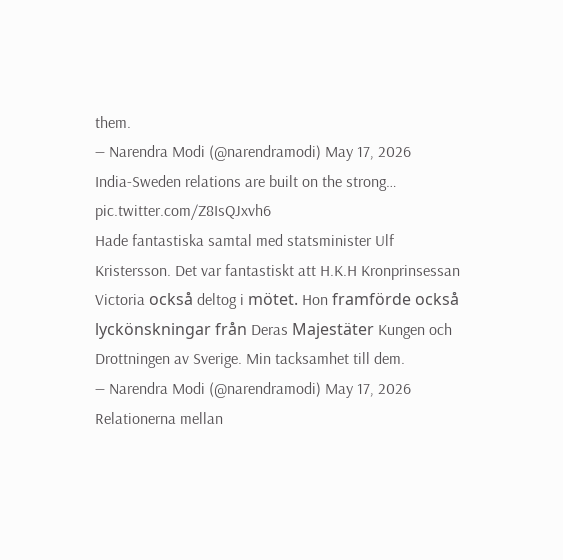them.
— Narendra Modi (@narendramodi) May 17, 2026
India-Sweden relations are built on the strong… pic.twitter.com/Z8IsQJxvh6
Hade fantastiska samtal med statsminister Ulf Kristersson. Det var fantastiskt att H.K.H Kronprinsessan Victoria också deltog i mötet. Hon framförde också lyckönskningar från Deras Majestäter Kungen och Drottningen av Sverige. Min tacksamhet till dem.
— Narendra Modi (@narendramodi) May 17, 2026
Relationerna mellan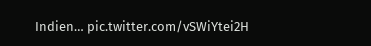Indien… pic.twitter.com/vSWiYtei2H